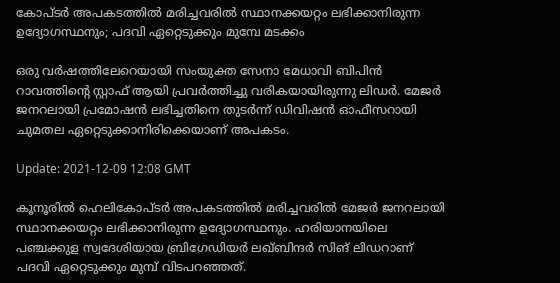കോപ്ടർ അപകടത്തിൽ മരിച്ചവരിൽ സ്ഥാനക്കയറ്റം ലഭിക്കാനിരുന്ന ഉദ്യോഗസ്ഥനും; പദവി ഏറ്റെടുക്കും മുമ്പേ മടക്കം

ഒരു വർഷത്തിലേറെയായി സംയുക്ത സേനാ മേധാവി ബിപിൻ റാവത്തിന്റെ സ്റ്റാഫ് ആയി പ്രവർത്തിച്ചു വരികയായിരുന്നു ലിഡർ. മേജർ ജനറലായി പ്രമോഷൻ ലഭിച്ചതിനെ തുടർന്ന് ഡിവിഷൻ ഓഫീസറായി ചുമതല ഏറ്റെടുക്കാനിരിക്കെയാണ് അപകടം.

Update: 2021-12-09 12:08 GMT

കൂനൂരിൽ ഹെലികോപ്ടർ അപകടത്തിൽ മരിച്ചവരിൽ മേജർ ജനറലായി സ്ഥാനക്കയറ്റം ലഭിക്കാനിരുന്ന ഉദ്യോഗസ്ഥനും. ഹരിയാനയിലെ പഞ്ചക്കുള സ്വദേശിയായ ബ്രിഗേഡിയർ ലഖ്ബിന്ദർ സിങ് ലിഡറാണ് പദവി ഏറ്റെടുക്കും മുമ്പ് വിടപറഞ്ഞത്.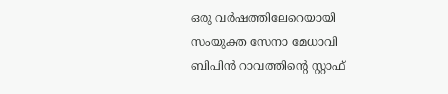ഒരു വർഷത്തിലേറെയായി സംയുക്ത സേനാ മേധാവി ബിപിൻ റാവത്തിന്റെ സ്റ്റാഫ്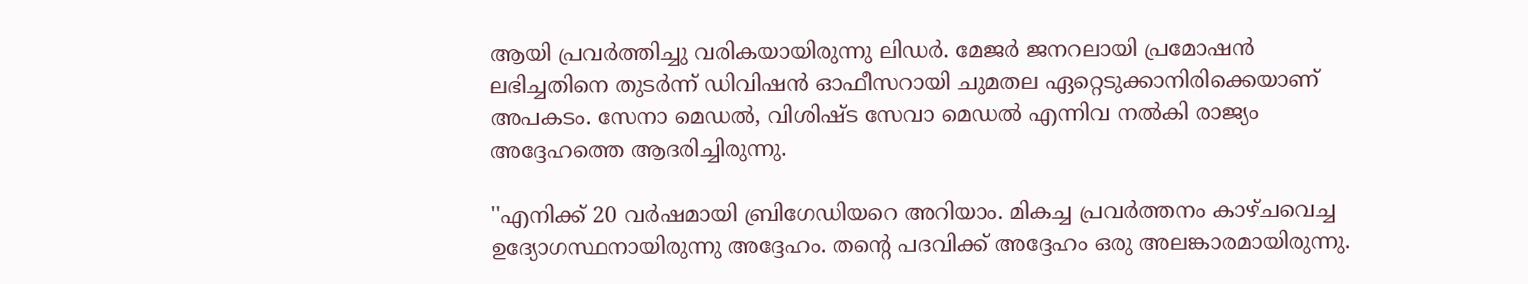ആയി പ്രവർത്തിച്ചു വരികയായിരുന്നു ലിഡർ. മേജർ ജനറലായി പ്രമോഷൻ ലഭിച്ചതിനെ തുടർന്ന് ഡിവിഷൻ ഓഫീസറായി ചുമതല ഏറ്റെടുക്കാനിരിക്കെയാണ് അപകടം. സേനാ മെഡൽ, വിശിഷ്ട സേവാ മെഡൽ എന്നിവ നൽകി രാജ്യം അദ്ദേഹത്തെ ആദരിച്ചിരുന്നു.

''എനിക്ക് 20 വർഷമായി ബ്രിഗേഡിയറെ അറിയാം. മികച്ച പ്രവർത്തനം കാഴ്ചവെച്ച ഉദ്യോഗസ്ഥനായിരുന്നു അദ്ദേഹം. തന്റെ പദവിക്ക് അദ്ദേഹം ഒരു അലങ്കാരമായിരുന്നു.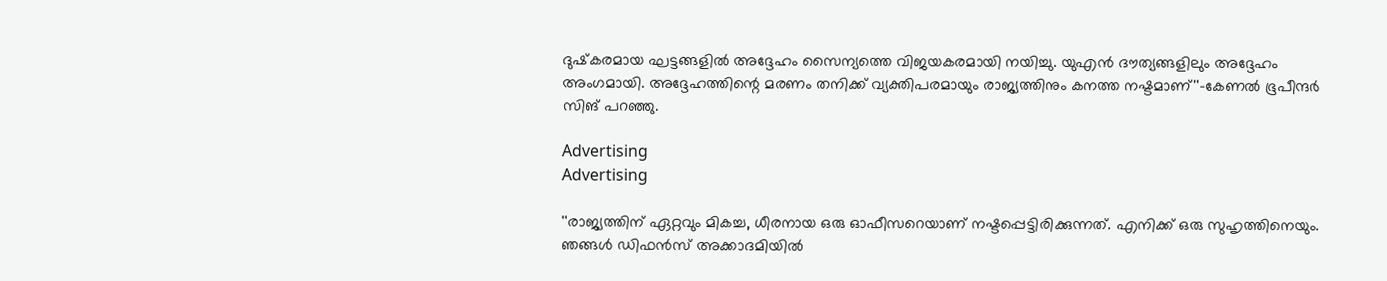ദുഷ്‌കരമായ ഘട്ടങ്ങളിൽ അദ്ദേഹം സൈന്യത്തെ വിജയകരമായി നയിച്ചു. യുഎൻ ദൗത്യങ്ങളിലും അദ്ദേഹം അംഗമായി. അദ്ദേഹത്തിന്റെ മരണം തനിക്ക് വ്യക്തിപരമായും രാജ്യത്തിനും കനത്ത നഷ്ടമാണ്''-കേണൽ ഭൂപീന്ദർ സിങ് പറഞ്ഞു.

Advertising
Advertising

''രാജ്യത്തിന് ഏറ്റവും മികച്ച, ധീരനായ ഒരു ഓഫീസറെയാണ് നഷ്ടപ്പെട്ടിരിക്കുന്നത്. എനിക്ക് ഒരു സുഹൃത്തിനെയും. ഞങ്ങൾ ഡിഫൻസ് അക്കാദമിയിൽ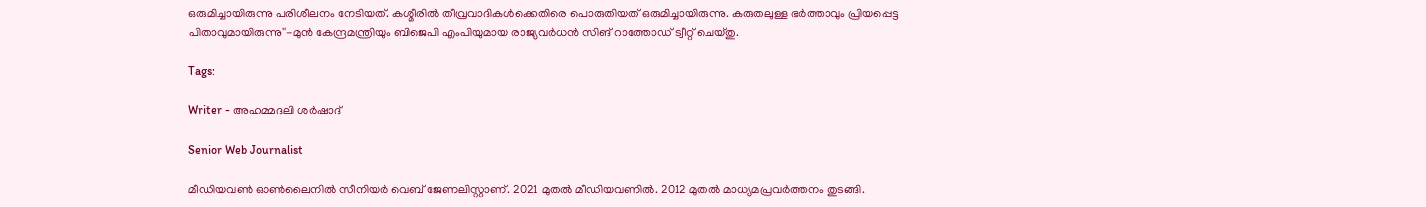ഒരുമിച്ചായിരുന്നു പരിശീലനം നേടിയത്. കശ്മീരിൽ തീവ്രവാദികൾക്കെതിരെ പൊരുതിയത് ഒരുമിച്ചായിരുന്നു. കരുതലുള്ള ഭർത്താവും പ്രിയപ്പെട്ട പിതാവുമായിരുന്നു''-മുൻ കേന്ദ്രമന്ത്രിയും ബിജെപി എംപിയുമായ രാജ്യവർധൻ സിങ് റാത്തോഡ് ട്വീറ്റ് ചെയ്തു.

Tags:

Writer - അഹമ്മദലി ശര്‍ഷാദ്

Senior Web Journalist

മീഡിയവൺ ഓൺലൈനിൽ സീനിയർ വെബ് ജേണലിസ്റ്റാണ്. 2021 മുതൽ മീഡിയവണിൽ. 2012 മുതൽ മാധ്യമപ്രവർത്തനം തുടങ്ങി.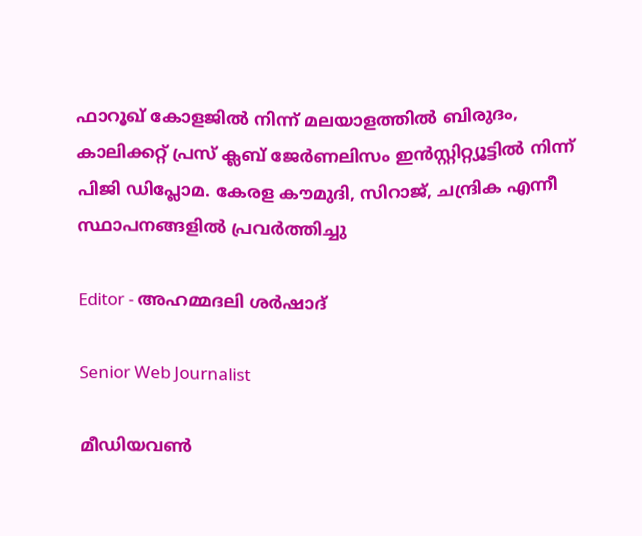ഫാറൂഖ് കോളജിൽ നിന്ന് മലയാളത്തിൽ ബിരുദം, കാലിക്കറ്റ് പ്രസ് ക്ലബ് ജേർണലിസം ഇൻസ്റ്റിറ്റ്യൂട്ടിൽ നിന്ന് പിജി ഡിപ്ലോമ. കേരള കൗമുദി, സിറാജ്, ചന്ദ്രിക എന്നീ സ്ഥാപനങ്ങളിൽ പ്രവർത്തിച്ചു

Editor - അഹമ്മദലി ശര്‍ഷാദ്

Senior Web Journalist

മീഡിയവൺ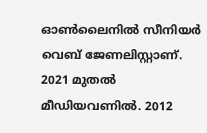ഓൺലൈനിൽ സീനിയർ വെബ് ജേണലിസ്റ്റാണ്. 2021 മുതൽ മീഡിയവണിൽ. 2012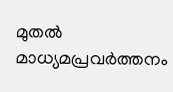മുതൽ മാധ്യമപ്രവർത്തനം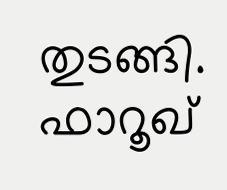തുടങ്ങി. ഫാറൂഖ്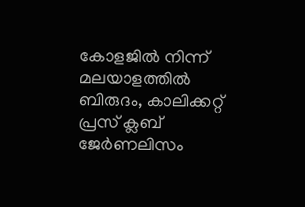കോളജിൽ നിന്ന് മലയാളത്തിൽ ബിരുദം, കാലിക്കറ്റ് പ്രസ് ക്ലബ് ജേർണലിസം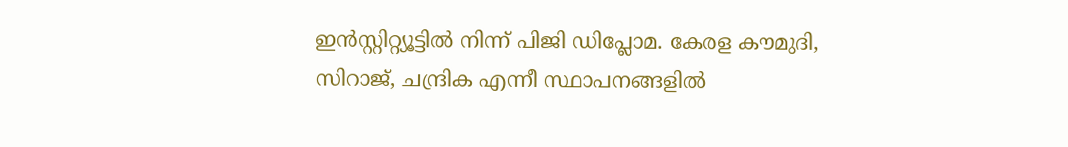ഇൻസ്റ്റിറ്റ്യൂട്ടിൽ നിന്ന് പിജി ഡിപ്ലോമ. കേരള കൗമുദി, സിറാജ്, ചന്ദ്രിക എന്നീ സ്ഥാപനങ്ങളിൽ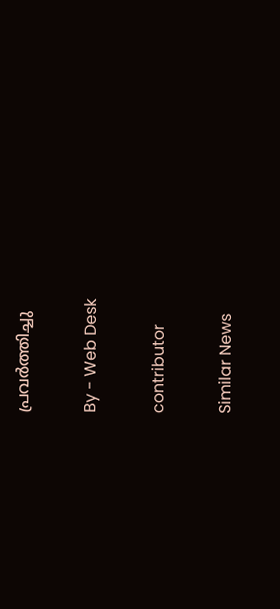പ്രവർത്തിച്ചു

By - Web Desk

contributor

Similar News